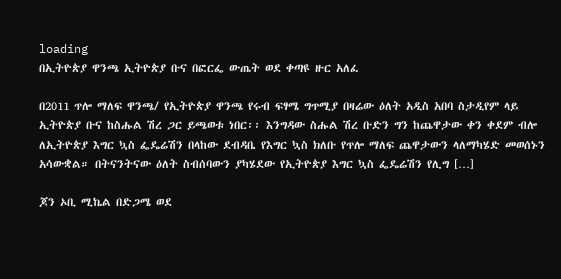loading
በኢትዮጵያ ዋንጫ ኢትዮጵያ ቡና በፎርፌ ውጤት ወደ ቀጣዩ ዙር አለፈ

በ2011 ጥሎ ማለፍ ዋንጫ/ የኢትዮጵያ ዋንጫ የሩብ ፍፃሜ ግጥሚያ በዛሬው ዕለት አዲስ አበባ ስታዲየም ላይ ኢትዮጵያ ቡና ከስሑል ሽረ ጋር ይጫወቱ ነበር፡፡ እንግዳው ስሑል ሽረ ቡድን ግን ከጨዋታው ቀን ቀደም ብሎ ለኢትዮጵያ እግር ኳስ ፌዴሬሽን በላከው ደብዳቤ የእግር ኳስ ክለቡ የጥሎ ማለፍ ጨዋታውን ላለማካሄድ መወሰኑን አሳውቋል። በትናንትናው ዕለት ስብሰባውን ያካሄደው የኢትዮጵያ እግር ኳስ ፌዴሬሽን የሊግ […]

ጆን ኦቢ ሚኬል በድጋሜ ወደ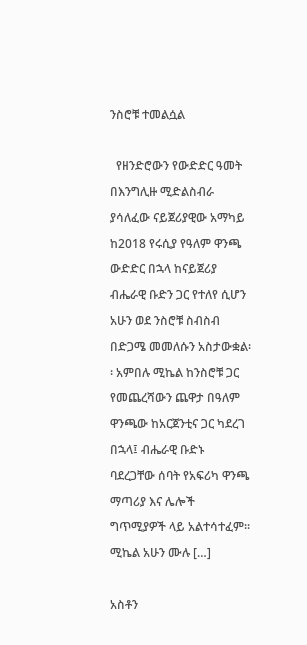ንስሮቹ ተመልሷል

  የዘንድሮውን የውድድር ዓመት በእንግሊዙ ሚድልስብራ ያሳለፈው ናይጀሪያዊው አማካይ ከ2018 የሩሲያ የዓለም ዋንጫ ውድድር በኋላ ከናይጀሪያ ብሔራዊ ቡድን ጋር የተለየ ሲሆን አሁን ወደ ንስሮቹ ስብስብ በድጋሜ መመለሱን አስታውቋል፡፡ አምበሉ ሚኬል ከንስሮቹ ጋር የመጨረሻውን ጨዋታ በዓለም ዋንጫው ከአርጀንቲና ጋር ካደረገ በኋላ፤ ብሔራዊ ቡድኑ ባደረጋቸው ሰባት የአፍሪካ ዋንጫ ማጣሪያ እና ሌሎች ግጥሚያዎች ላይ አልተሳተፈም፡፡ ሚኬል አሁን ሙሉ […]

አስቶን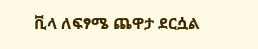ቪላ ለፍፃሜ ጨዋታ ደርሷል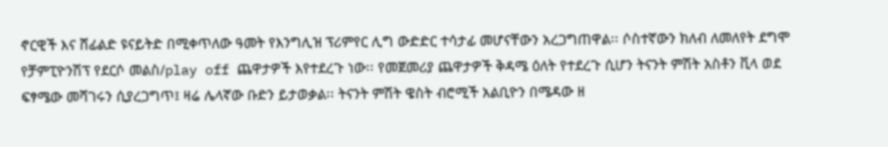ኖርዊች እና ሸፊልድ ዩናይትድ በሚቀጥለው ዓመት የእንግሊዝ ፕሪምየር ሊግ ውድድር ተሳታፊ መሆናቸውን አረጋግጠዋል፡፡ ሶስተኛውን ክለብ ለመለየት ደግሞ የቻምፒዮንሽፕ የደርሶ መልስ/play off ጨዋታዎች እየተደረጉ ነው፡፡ የመጀመሪያ ጨዋታዎች ቅዳሜ ዕለት የተደረጉ ሲሆን ትናንት ምሽት አስቶን ቪላ ወደ ፍፃሜው መሻገሩን ሲያረጋግጥ፤ ዛሬ ሌላኛው ቡድን ይታወቃል፡፡ ትናንት ምሽት ዌስት ብሮሚች አልቢዮን በሜዳው ዘ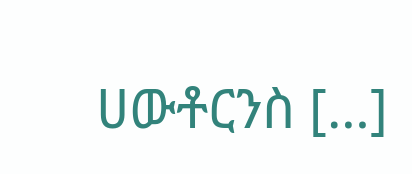ሀውቶርንስ […]